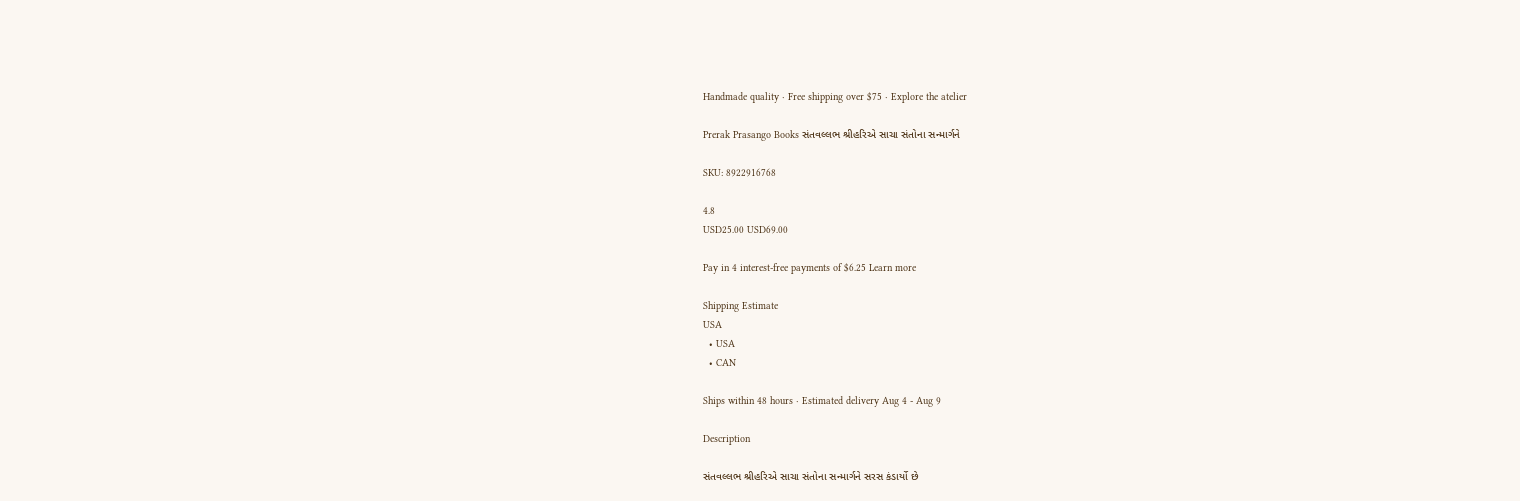Handmade quality · Free shipping over $75 · Explore the atelier

Prerak Prasango Books સંતવલ્લભ શ્રીહરિએ સાચા સંતોના સન્માર્ગને

SKU: 8922916768

4.8
USD25.00 USD69.00

Pay in 4 interest-free payments of $6.25 Learn more

Shipping Estimate
USA
  • USA
  • CAN

Ships within 48 hours · Estimated delivery Aug 4 - Aug 9

Description

સંતવલ્લભ શ્રીહરિએ સાચા સંતોના સન્માર્ગને સરસ કંડાર્યો છે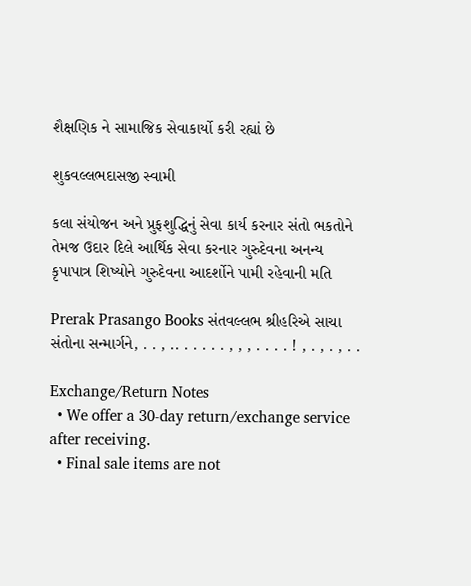શૈક્ષણિક ને સામાજિક સેવાકાર્યો કરી રહ્યાં છે

શુકવલ્લભદાસજી સ્વામી

કલા સંયોજન અને પ્રુફશુદ્ધિનું સેવા કાર્ય કરનાર સંતો ભકતોને તેમજ ઉદાર દિલે આર્થિક સેવા કરનાર ગુરુદેવના અનન્ય કૃપાપાત્ર શિષ્યોને ગુરુદેવના આદર્શોને પામી રહેવાની મતિ

Prerak Prasango Books સંતવલ્લભ શ્રીહરિએ સાચા સંતોના સન્માર્ગને, . . , .. . . . . . , , , . . . . ! , . , . , . .

Exchange/Return Notes
  • We offer a 30-day return/exchange service after receiving.
  • Final sale items are not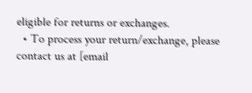eligible for returns or exchanges.
  • To process your return/exchange, please contact us at [email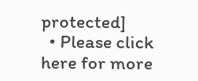protected]
  • Please click here for more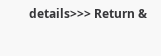details>>> Return &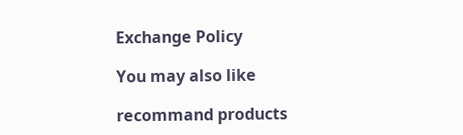Exchange Policy

You may also like

recommand products